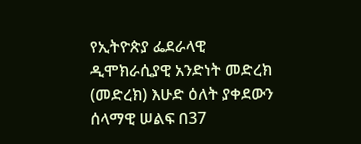የኢትዮጵያ ፌደራላዊ ዲሞክራሲያዊ አንድነት መድረክ (መድረክ) እሁድ ዕለት ያቀደውን ሰላማዊ ሠልፍ በ37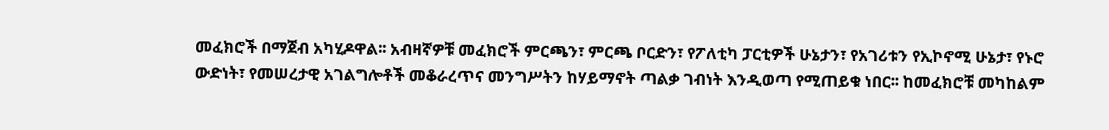መፈክሮች በማጀብ አካሂዶዋል፡፡ አብዛኛዎቹ መፈክሮች ምርጫን፣ ምርጫ ቦርድን፣ የፖለቲካ ፓርቲዎች ሁኔታን፣ የአገሪቱን የኢኮኖሚ ሁኔታ፣ የኑሮ ውድነት፣ የመሠረታዊ አገልግሎቶች መቆራረጥና መንግሥትን ከሃይማኖት ጣልቃ ገብነት እንዲወጣ የሚጠይቁ ነበር፡፡ ከመፈክሮቹ መካከልም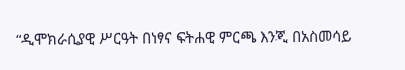“ዲሞክራሲያዊ ሥርዓት በነፃና ፍትሐዊ ምርጫ እንጂ በአስመሳይ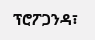ፕሮፖጋንዳ፣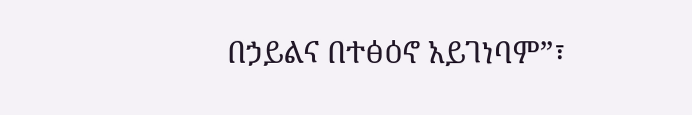በኃይልና በተፅዕኖ አይገነባም”፣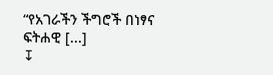“የአገራችን ችግሮች በነፃና ፍትሐዊ [...]
↧